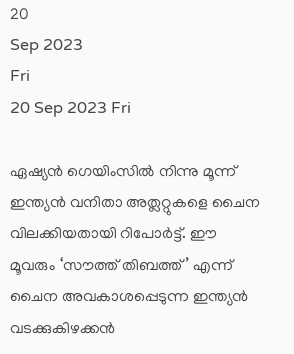20
Sep 2023
Fri
20 Sep 2023 Fri

ഏഷ്യന്‍ ഗെയിംസില്‍ നിന്നു മൂന്ന് ഇന്ത്യന്‍ വനിതാ അത്ലറ്റുകളെ ചൈന വിലക്കിയതായി റിപോര്‍ട്ട്. ഈ മൂവരും ‘സൗത്ത് തിബത്ത്’ എന്ന് ചൈന അവകാശപ്പെടുന്ന ഇന്ത്യന്‍ വടക്കുകിഴക്കന്‍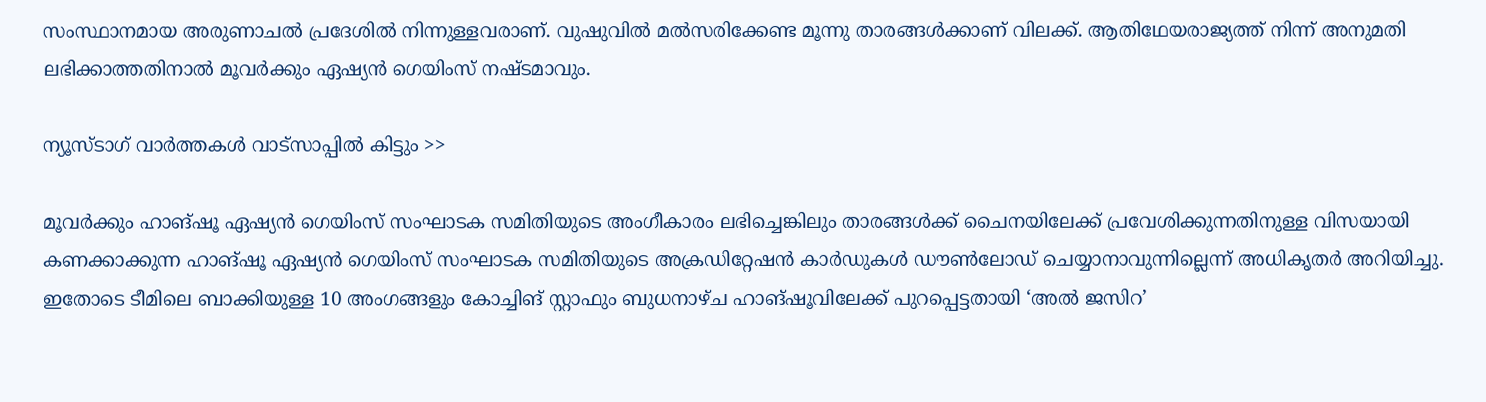സംസ്ഥാനമായ അരുണാചല്‍ പ്രദേശില്‍ നിന്നുള്ളവരാണ്. വുഷുവില്‍ മല്‍സരിക്കേണ്ട മൂന്നു താരങ്ങള്‍ക്കാണ് വിലക്ക്. ആതിഥേയരാജ്യത്ത് നിന്ന് അനുമതി ലഭിക്കാത്തതിനാല്‍ മൂവര്‍ക്കും ഏഷ്യന്‍ ഗെയിംസ് നഷ്ടമാവും.

ന്യൂസ്ടാഗ് വാര്‍ത്തകള്‍ വാട്‌സാപ്പില്‍ കിട്ടും >>

മൂവര്‍ക്കും ഹാങ്ഷൂ ഏഷ്യന്‍ ഗെയിംസ് സംഘാടക സമിതിയുടെ അംഗീകാരം ലഭിച്ചെങ്കിലും താരങ്ങള്‍ക്ക് ചൈനയിലേക്ക് പ്രവേശിക്കുന്നതിനുള്ള വിസയായി കണക്കാക്കുന്ന ഹാങ്ഷൂ ഏഷ്യന്‍ ഗെയിംസ് സംഘാടക സമിതിയുടെ അക്രഡിറ്റേഷന്‍ കാര്‍ഡുകള്‍ ഡൗണ്‍ലോഡ് ചെയ്യാനാവുന്നില്ലെന്ന് അധികൃതര്‍ അറിയിച്ചു. ഇതോടെ ടീമിലെ ബാക്കിയുള്ള 10 അംഗങ്ങളും കോച്ചിങ് സ്റ്റാഫും ബുധനാഴ്ച ഹാങ്ഷൂവിലേക്ക് പുറപ്പെട്ടതായി ‘അല്‍ ജസിറ’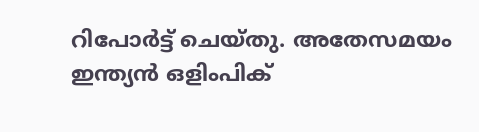റിപോര്‍ട്ട് ചെയ്തു. അതേസമയം ഇന്ത്യന്‍ ഒളിംപിക്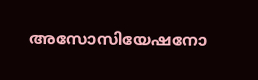അസോസിയേഷനോ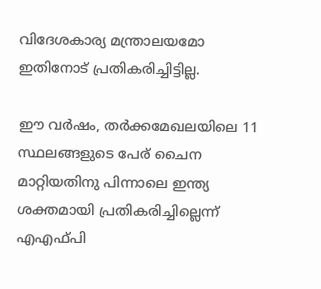വിദേശകാര്യ മന്ത്രാലയമോ ഇതിനോട് പ്രതികരിച്ചിട്ടില്ല.

ഈ വര്‍ഷം, തര്‍ക്കമേഖലയിലെ 11 സ്ഥലങ്ങളുടെ പേര് ചൈന മാറ്റിയതിനു പിന്നാലെ ഇന്ത്യ ശക്തമായി പ്രതികരിച്ചില്ലെന്ന് എഎഫ്പി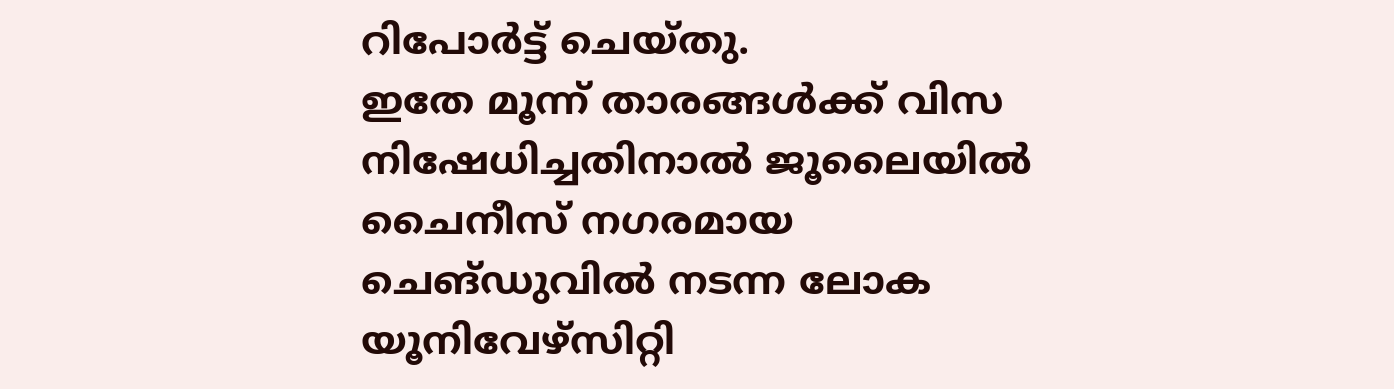റിപോര്‍ട്ട് ചെയ്തു.
ഇതേ മൂന്ന് താരങ്ങള്‍ക്ക് വിസ നിഷേധിച്ചതിനാല്‍ ജൂലൈയില്‍ ചൈനീസ് നഗരമായ ചെങ്ഡുവില്‍ നടന്ന ലോക യൂനിവേഴ്‌സിറ്റി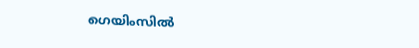ഗെയിംസില്‍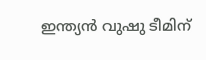ഇന്ത്യന്‍ വുഷു ടീമിന്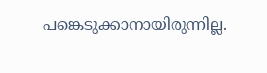പങ്കെടുക്കാനായിരുന്നില്ല.